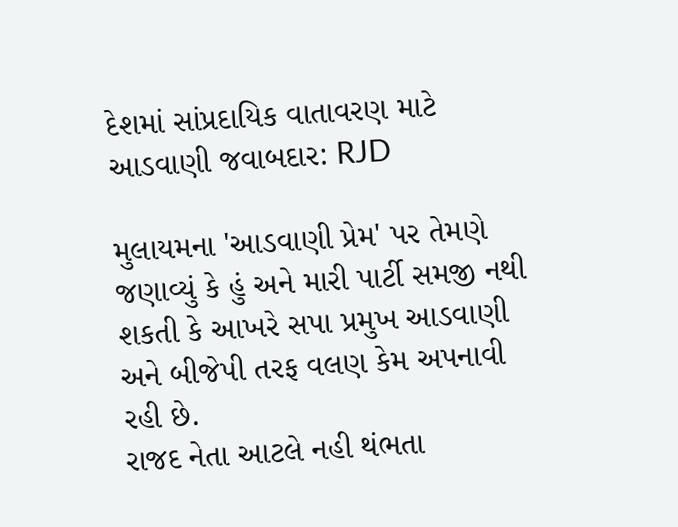દેશમાં સાંપ્રદાયિક વાતાવરણ માટે આડવાણી જવાબદાર: RJD

મુલાયમના 'આડવાણી પ્રેમ' પર તેમણે જણાવ્યું કે હું અને મારી પાર્ટી સમજી નથી શકતી કે આખરે સપા પ્રમુખ આડવાણી અને બીજેપી તરફ વલણ કેમ અપનાવી રહી છે.
રાજદ નેતા આટલે નહી થંભતા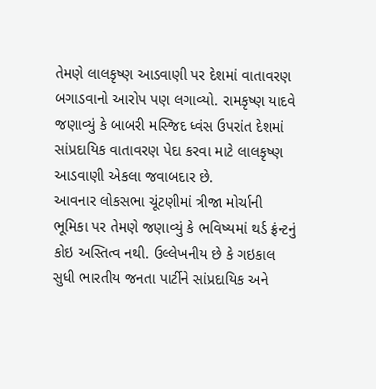તેમણે લાલકૃષ્ણ આડવાણી પર દેશમાં વાતાવરણ બગાડવાનો આરોપ પણ લગાવ્યો. રામકૃષ્ણ યાદવે જણાવ્યું કે બાબરી મસ્જિદ ધ્વંસ ઉપરાંત દેશમાં સાંપ્રદાયિક વાતાવરણ પેદા કરવા માટે લાલકૃષ્ણ આડવાણી એકલા જવાબદાર છે.
આવનાર લોકસભા ચૂંટણીમાં ત્રીજા મોર્ચાની ભૂમિકા પર તેમણે જણાવ્યું કે ભવિષ્યમાં થર્ડ ફ્રંન્ટનું કોઇ અસ્તિત્વ નથી. ઉલ્લેખનીય છે કે ગઇકાલ સુધી ભારતીય જનતા પાર્ટીને સાંપ્રદાયિક અને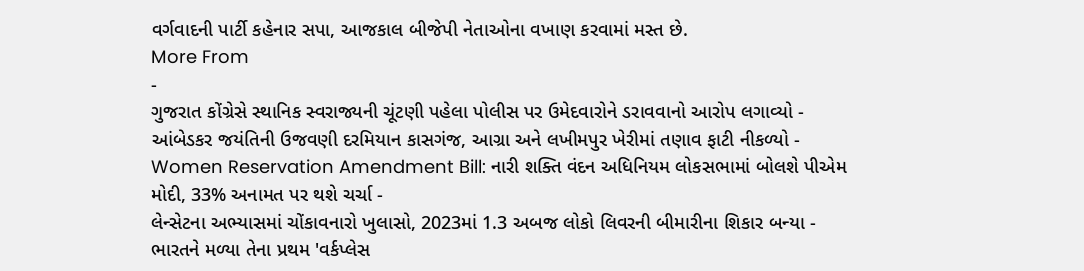વર્ગવાદની પાર્ટી કહેનાર સપા, આજકાલ બીજેપી નેતાઓના વખાણ કરવામાં મસ્ત છે.
More From
-
ગુજરાત કોંગ્રેસે સ્થાનિક સ્વરાજ્યની ચૂંટણી પહેલા પોલીસ પર ઉમેદવારોને ડરાવવાનો આરોપ લગાવ્યો -
આંબેડકર જયંતિની ઉજવણી દરમિયાન કાસગંજ, આગ્રા અને લખીમપુર ખેરીમાં તણાવ ફાટી નીકળ્યો -
Women Reservation Amendment Bill: નારી શક્તિ વંદન અધિનિયમ લોકસભામાં બોલશે પીએમ મોદી, 33% અનામત પર થશે ચર્ચા -
લેન્સેટના અભ્યાસમાં ચોંકાવનારો ખુલાસો, 2023માં 1.3 અબજ લોકો લિવરની બીમારીના શિકાર બન્યા -
ભારતને મળ્યા તેના પ્રથમ 'વર્કપ્લેસ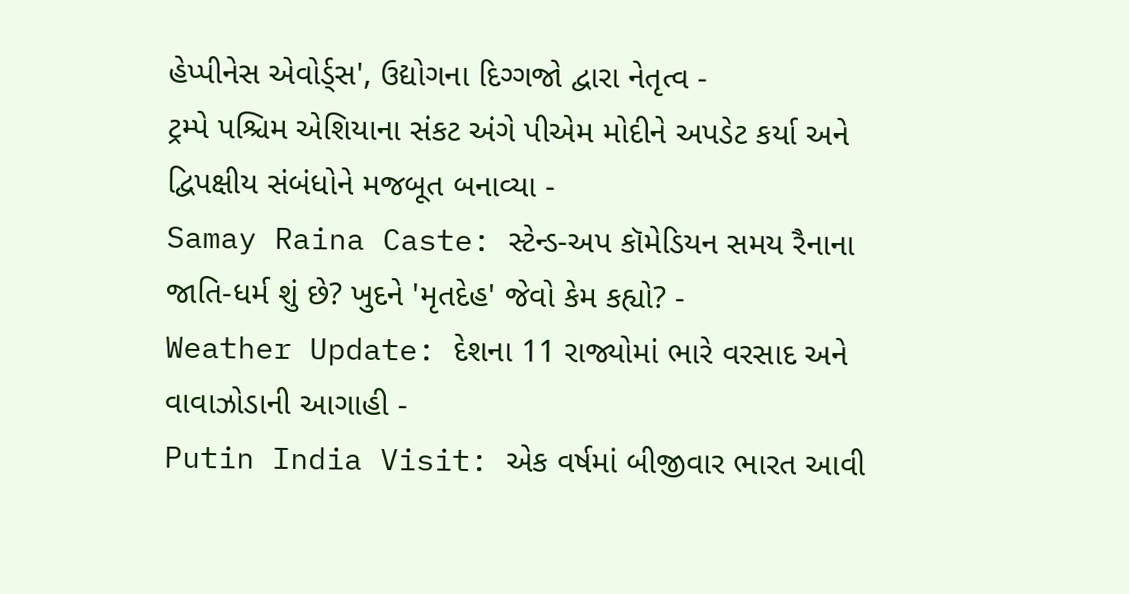હેપ્પીનેસ એવોર્ડ્સ', ઉદ્યોગના દિગ્ગજો દ્વારા નેતૃત્વ -
ટ્રમ્પે પશ્ચિમ એશિયાના સંકટ અંગે પીએમ મોદીને અપડેટ કર્યા અને દ્વિપક્ષીય સંબંધોને મજબૂત બનાવ્યા -
Samay Raina Caste: સ્ટેન્ડ-અપ કૉમેડિયન સમય રૈનાના જાતિ-ધર્મ શું છે? ખુદને 'મૃતદેહ' જેવો કેમ કહ્યો? -
Weather Update: દેશના 11 રાજ્યોમાં ભારે વરસાદ અને વાવાઝોડાની આગાહી -
Putin India Visit: એક વર્ષમાં બીજીવાર ભારત આવી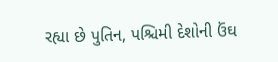રહ્યા છે પુતિન, પશ્ચિમી દેશોની ઉંઘ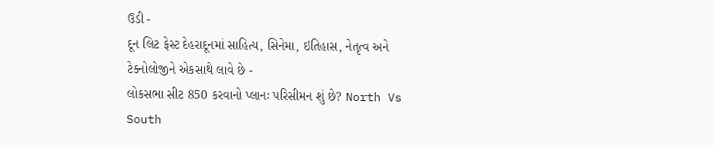ઉડી -
દૂન લિટ ફેસ્ટ દેહરાદૂનમાં સાહિત્ય, સિનેમા, ઇતિહાસ, નેતૃત્વ અને ટેક્નોલોજીને એકસાથે લાવે છે -
લોકસભા સીટ 850 કરવાનો પ્લાનઃ પરિસીમન શું છે? North Vs South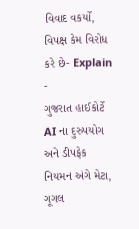વિવાદ વકર્યો, વિપક્ષ કેમ વિરોધ કરે છે- Explain -
ગુજરાત હાઈકોર્ટે AI ના દુરુપયોગ અને ડીપફેક નિયમન અંગે મેટા, ગૂગલ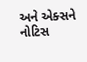અને એક્સને નોટિસ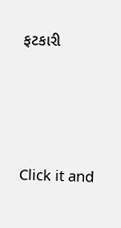ફટકારી




Click it and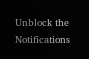Unblock the Notifications